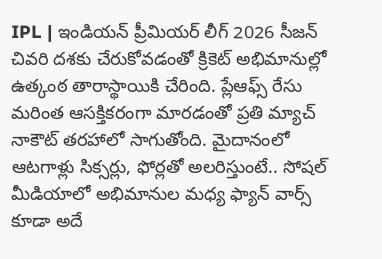IPL | ఇండియన్ ప్రీమియర్ లీగ్ 2026 సీజన్ చివరి దశకు చేరుకోవడంతో క్రికెట్ అభిమానుల్లో ఉత్కంఠ తారాస్థాయికి చేరింది. ప్లేఆఫ్స్ రేసు మరింత ఆసక్తికరంగా మారడంతో ప్రతి మ్యాచ్ నాకౌట్ తరహాలో సాగుతోంది. మైదానంలో ఆటగాళ్లు సిక్సర్లు, ఫోర్లతో అలరిస్తుంటే.. సోషల్ మీడియాలో అభిమానుల మధ్య ఫ్యాన్ వార్స్ కూడా అదే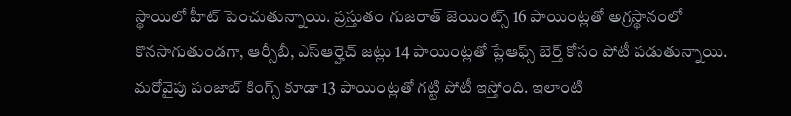స్థాయిలో హీట్ పెంచుతున్నాయి. ప్రస్తుతం గుజరాత్ జెయింట్స్ 16 పాయింట్లతో అగ్రస్థానంలో కొనసాగుతుండగా, ఆర్సీబీ, ఎస్ఆర్హెచ్ జట్లు 14 పాయింట్లతో ప్లేఆఫ్స్ బెర్త్ కోసం పోటీ పడుతున్నాయి. మరోవైపు పంజాబ్ కింగ్స్ కూడా 13 పాయింట్లతో గట్టి పోటీ ఇస్తోంది. ఇలాంటి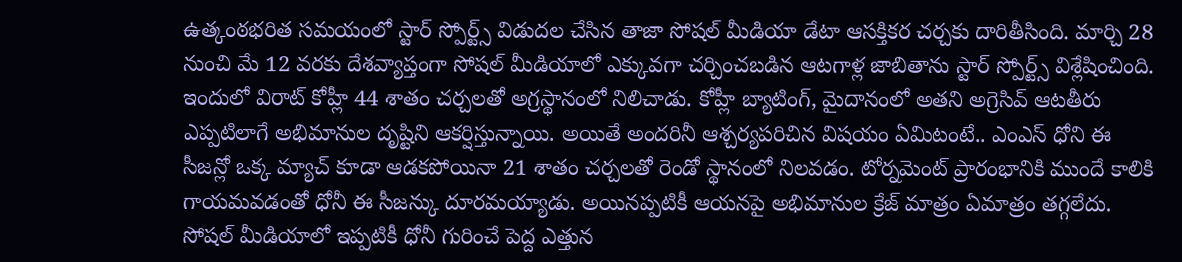ఉత్కంఠభరిత సమయంలో స్టార్ స్పోర్ట్స్ విడుదల చేసిన తాజా సోషల్ మీడియా డేటా ఆసక్తికర చర్చకు దారితీసింది. మార్చి 28 నుంచి మే 12 వరకు దేశవ్యాప్తంగా సోషల్ మీడియాలో ఎక్కువగా చర్చించబడిన ఆటగాళ్ల జాబితాను స్టార్ స్పోర్ట్స్ విశ్లేషించింది.
ఇందులో విరాట్ కోహ్లీ 44 శాతం చర్చలతో అగ్రస్థానంలో నిలిచాడు. కోహ్లీ బ్యాటింగ్, మైదానంలో అతని అగ్రెసివ్ ఆటతీరు ఎప్పటిలాగే అభిమానుల దృష్టిని ఆకర్షిస్తున్నాయి. అయితే అందరినీ ఆశ్చర్యపరిచిన విషయం ఏమిటంటే.. ఎంఎస్ ధోని ఈ సీజన్లో ఒక్క మ్యాచ్ కూడా ఆడకపోయినా 21 శాతం చర్చలతో రెండో స్థానంలో నిలవడం. టోర్నమెంట్ ప్రారంభానికి ముందే కాలికి గాయమవడంతో ధోనీ ఈ సీజన్కు దూరమయ్యాడు. అయినప్పటికీ ఆయనపై అభిమానుల క్రేజ్ మాత్రం ఏమాత్రం తగ్గలేదు. సోషల్ మీడియాలో ఇప్పటికీ ధోనీ గురించే పెద్ద ఎత్తున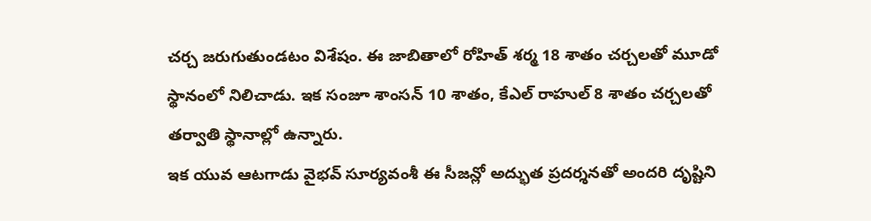చర్చ జరుగుతుండటం విశేషం. ఈ జాబితాలో రోహిత్ శర్మ 18 శాతం చర్చలతో మూడో స్థానంలో నిలిచాడు. ఇక సంజూ శాంసన్ 10 శాతం, కేఎల్ రాహుల్ 8 శాతం చర్చలతో తర్వాతి స్థానాల్లో ఉన్నారు.
ఇక యువ ఆటగాడు వైభవ్ సూర్యవంశీ ఈ సీజన్లో అద్భుత ప్రదర్శనతో అందరి దృష్టిని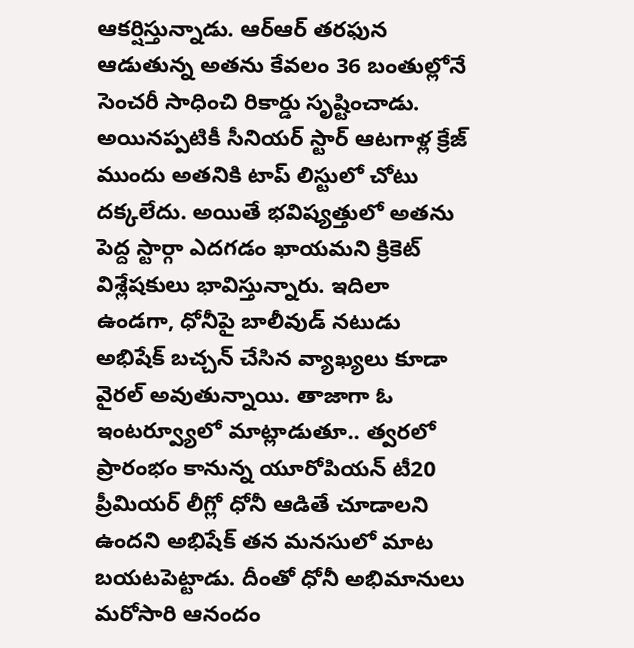ఆకర్షిస్తున్నాడు. ఆర్ఆర్ తరఫున ఆడుతున్న అతను కేవలం 36 బంతుల్లోనే సెంచరీ సాధించి రికార్డు సృష్టించాడు. అయినప్పటికీ సీనియర్ స్టార్ ఆటగాళ్ల క్రేజ్ ముందు అతనికి టాప్ లిస్టులో చోటు దక్కలేదు. అయితే భవిష్యత్తులో అతను పెద్ద స్టార్గా ఎదగడం ఖాయమని క్రికెట్ విశ్లేషకులు భావిస్తున్నారు. ఇదిలా ఉండగా, ధోనీపై బాలీవుడ్ నటుడు అభిషేక్ బచ్చన్ చేసిన వ్యాఖ్యలు కూడా వైరల్ అవుతున్నాయి. తాజాగా ఓ ఇంటర్వ్యూలో మాట్లాడుతూ.. త్వరలో ప్రారంభం కానున్న యూరోపియన్ టీ20 ప్రీమియర్ లీగ్లో ధోనీ ఆడితే చూడాలని ఉందని అభిషేక్ తన మనసులో మాట బయటపెట్టాడు. దీంతో ధోనీ అభిమానులు మరోసారి ఆనందం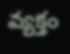వ్యక్తం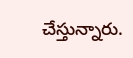చేస్తున్నారు.